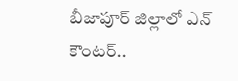బీజాపూర్ జిల్లాలో ఎన్ కౌంటర్..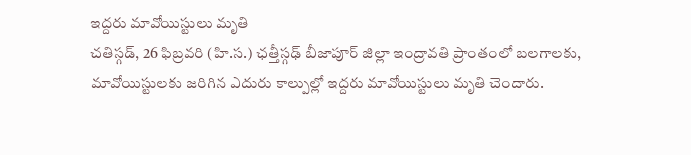ఇద్దరు మావోయిస్టులు మృతి
చతిస్గడ్, 26 ఫిబ్రవరి (హి.స.) ఛత్తీస్గఢ్ బీజాపూర్ జిల్లా ఇంద్రావతి ప్రాంతంలో బలగాలకు, మావోయిస్టులకు జరిగిన ఎదురు కాల్పుల్లో ఇద్దరు మావోయిస్టులు మృతి చెందారు.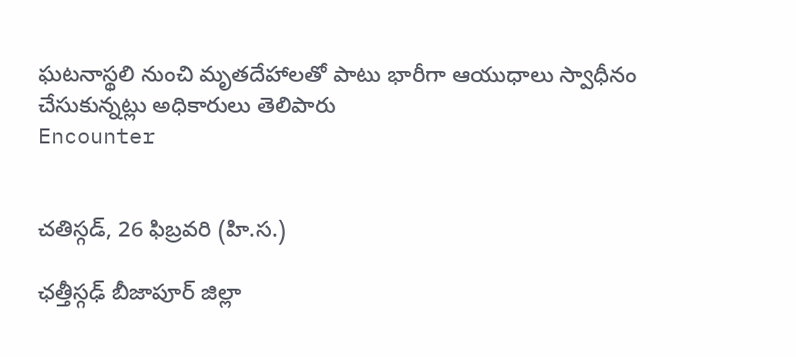ఘటనాస్థలి నుంచి మృతదేహాలతో పాటు భారీగా ఆయుధాలు స్వాధీనం చేసుకున్నట్లు అధికారులు తెలిపారు
Encounter


చతిస్గడ్, 26 ఫిబ్రవరి (హి.స.)

ఛత్తీస్గఢ్ బీజాపూర్ జిల్లా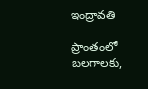ఇంద్రావతి

ప్రాంతంలో బలగాలకు,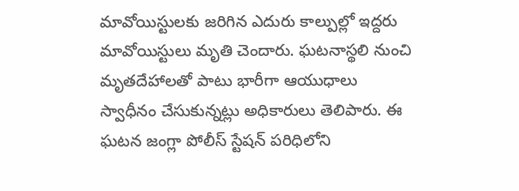మావోయిస్టులకు జరిగిన ఎదురు కాల్పుల్లో ఇద్దరు మావోయిస్టులు మృతి చెందారు. ఘటనాస్థలి నుంచి మృతదేహాలతో పాటు భారీగా ఆయుధాలు స్వాధీనం చేసుకున్నట్లు అధికారులు తెలిపారు. ఈ ఘటన జంగ్లా పోలీస్ స్టేషన్ పరిధిలోని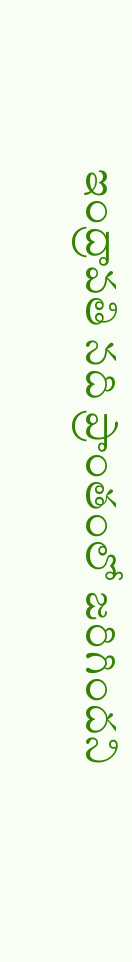ఇంద్రావతి నది ప్రాంతంలో జరిగిందని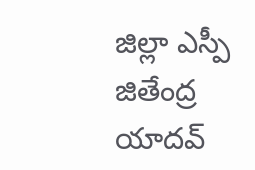జిల్లా ఎస్పీ జితేంద్ర యాదవ్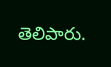తెలిపారు.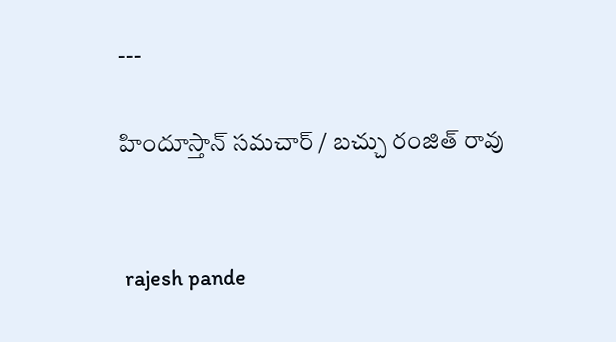---

హిందూస్తాన్ సమచార్ / బచ్చు రంజిత్ రావు


 rajesh pande